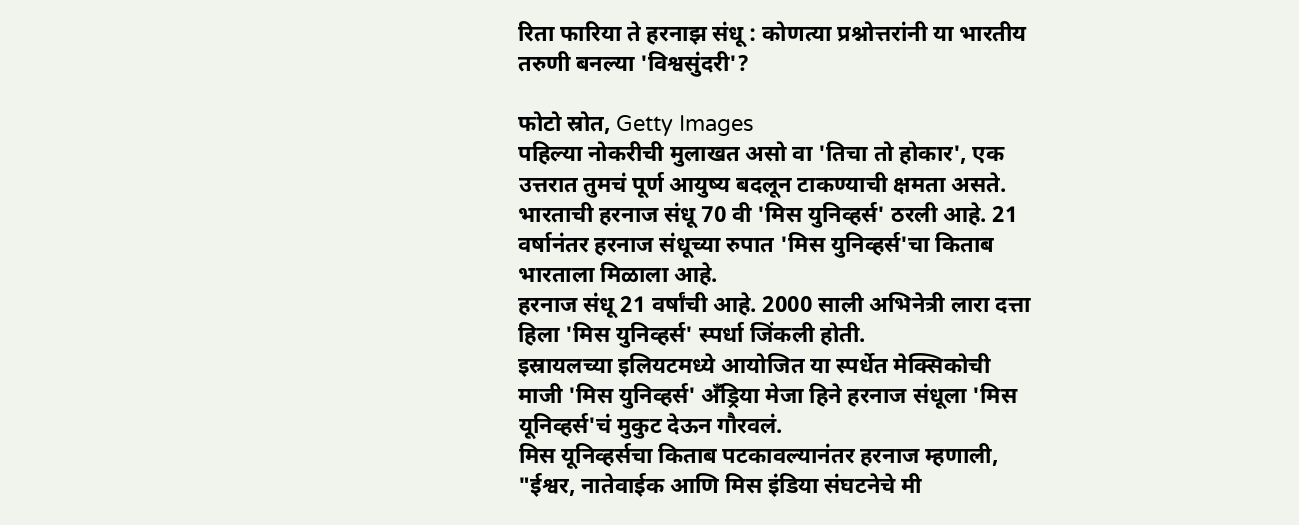रिता फारिया ते हरनाझ संधू : कोणत्या प्रश्नोत्तरांनी या भारतीय तरुणी बनल्या 'विश्वसुंदरी'?

फोटो स्रोत, Getty Images
पहिल्या नोकरीची मुलाखत असो वा 'तिचा तो होकार', एक उत्तरात तुमचं पूर्ण आयुष्य बदलून टाकण्याची क्षमता असते.
भारताची हरनाज संधू 70 वी 'मिस युनिव्हर्स' ठरली आहे. 21 वर्षानंतर हरनाज संधूच्या रुपात 'मिस युनिव्हर्स'चा किताब भारताला मिळाला आहे.
हरनाज संधू 21 वर्षांची आहे. 2000 साली अभिनेत्री लारा दत्ता हिला 'मिस युनिव्हर्स' स्पर्धा जिंकली होती.
इस्रायलच्या इलियटमध्ये आयोजित या स्पर्धेत मेक्सिकोची माजी 'मिस युनिव्हर्स' अँड्रिया मेजा हिने हरनाज संधूला 'मिस यूनिव्हर्स'चं मुकुट देऊन गौरवलं.
मिस यूनिव्हर्सचा किताब पटकावल्यानंतर हरनाज म्हणाली, "ईश्वर, नातेवाईक आणि मिस इंडिया संघटनेचे मी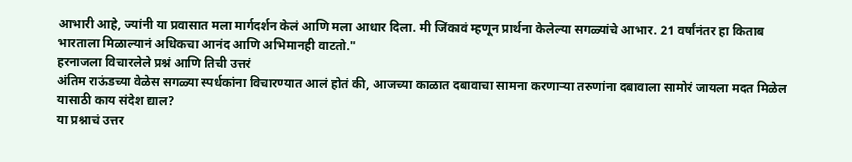आभारी आहे, ज्यांनी या प्रवासात मला मार्गदर्शन केलं आणि मला आधार दिला. मी जिंकावं म्हणून प्रार्थना केलेल्या सगळ्यांचे आभार. 21 वर्षांनंतर हा किताब भारताला मिळाल्यानं अधिकचा आनंद आणि अभिमानही वाटतो."
हरनाजला विचारलेले प्रश्नं आणि तिची उत्तरं
अंतिम राऊंडच्या वेळेस सगळ्या स्पर्धकांना विचारण्यात आलं होतं की, आजच्या काळात दबावाचा सामना करणाऱ्या तरुणांना दबावाला सामोरं जायला मदत मिळेल यासाठी काय संदेश द्याल?
या प्रश्नाचं उत्तर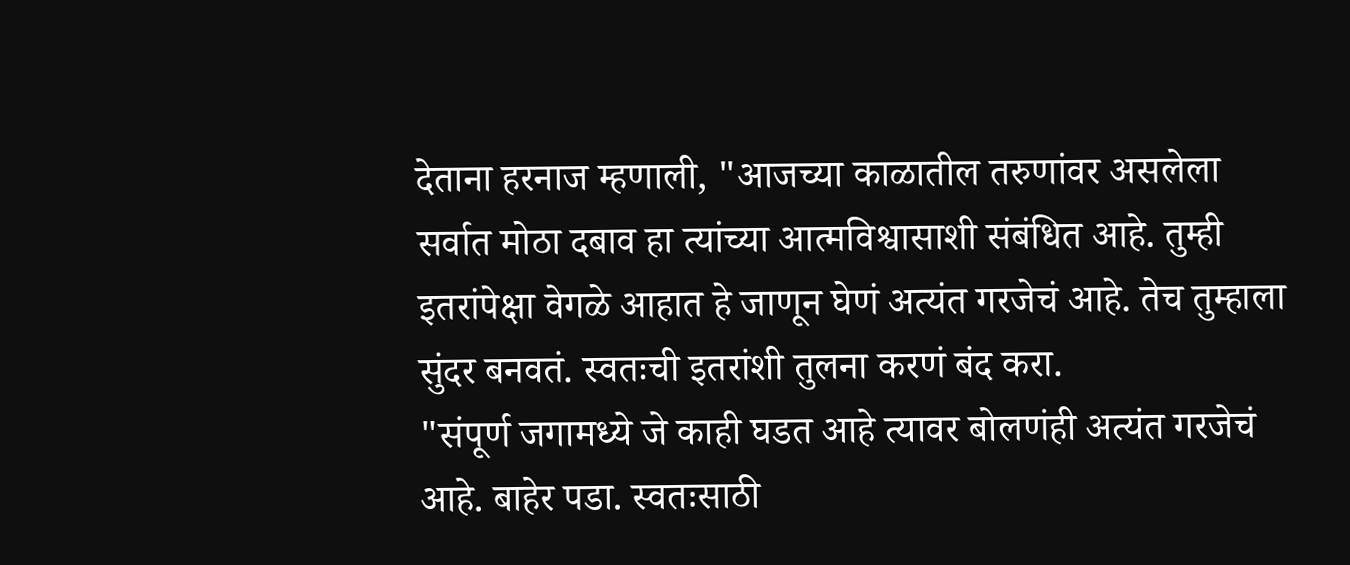देताना हरनाज म्हणाली, "आजच्या काळातील तरुणांवर असलेला सर्वात मोठा दबाव हा त्यांच्या आत्मविश्वासाशी संबंधित आहे. तुम्ही इतरांपेक्षा वेगळे आहात हे जाणून घेणं अत्यंत गरजेचं आहे. तेच तुम्हाला सुंदर बनवतं. स्वतःची इतरांशी तुलना करणं बंद करा.
"संपूर्ण जगामध्ये जे काही घडत आहे त्यावर बोलणंही अत्यंत गरजेचं आहे. बाहेर पडा. स्वतःसाठी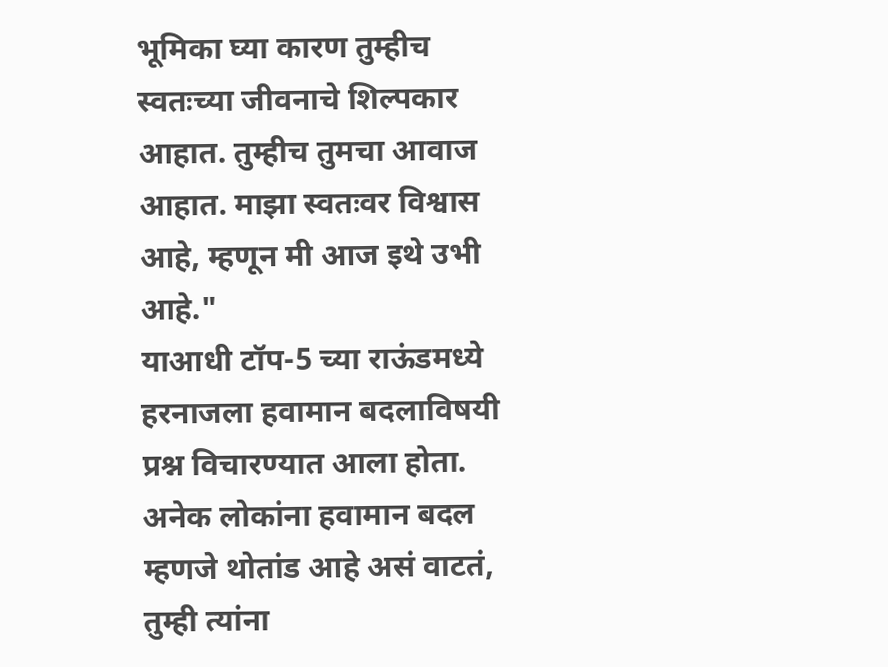भूमिका घ्या कारण तुम्हीच स्वतःच्या जीवनाचे शिल्पकार आहात. तुम्हीच तुमचा आवाज आहात. माझा स्वतःवर विश्वास आहे, म्हणून मी आज इथे उभी आहे."
याआधी टॉप-5 च्या राऊंडमध्ये हरनाजला हवामान बदलाविषयी प्रश्न विचारण्यात आला होता.
अनेक लोकांना हवामान बदल म्हणजे थोतांड आहे असं वाटतं, तुम्ही त्यांना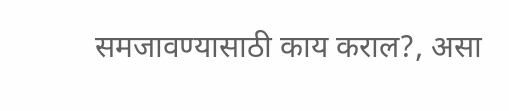समजावण्यासाठी काय कराल?, असा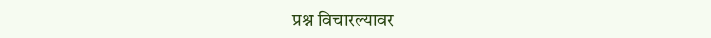प्रश्न विचारल्यावर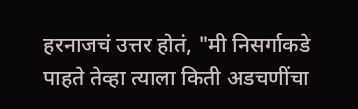हरनाजचं उत्तर होतं, "मी निसर्गाकडे पाहते तेव्हा त्याला किती अडचणींचा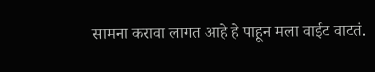सामना करावा लागत आहे हे पाहून मला वाईट वाटतं.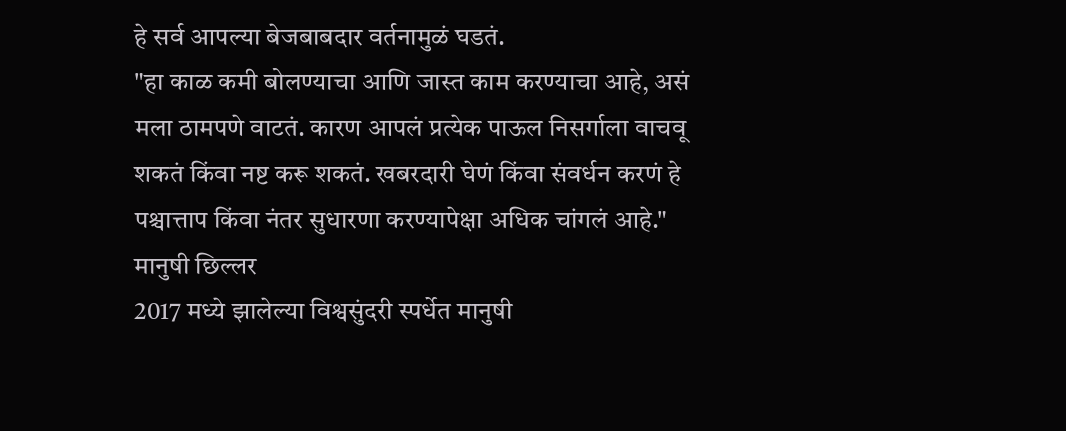हे सर्व आपल्या बेजबाबदार वर्तनामुळं घडतं.
"हा काळ कमी बोलण्याचा आणि जास्त काम करण्याचा आहे, असं मला ठामपणे वाटतं. कारण आपलं प्रत्येक पाऊल निसर्गाला वाचवू शकतं किंवा नष्ट करू शकतं. खबरदारी घेणं किंवा संवर्धन करणं हे पश्चात्ताप किंवा नंतर सुधारणा करण्यापेक्षा अधिक चांगलं आहे."
मानुषी छिल्लर
2017 मध्ये झालेल्या विश्वसुंदरी स्पर्धेत मानुषी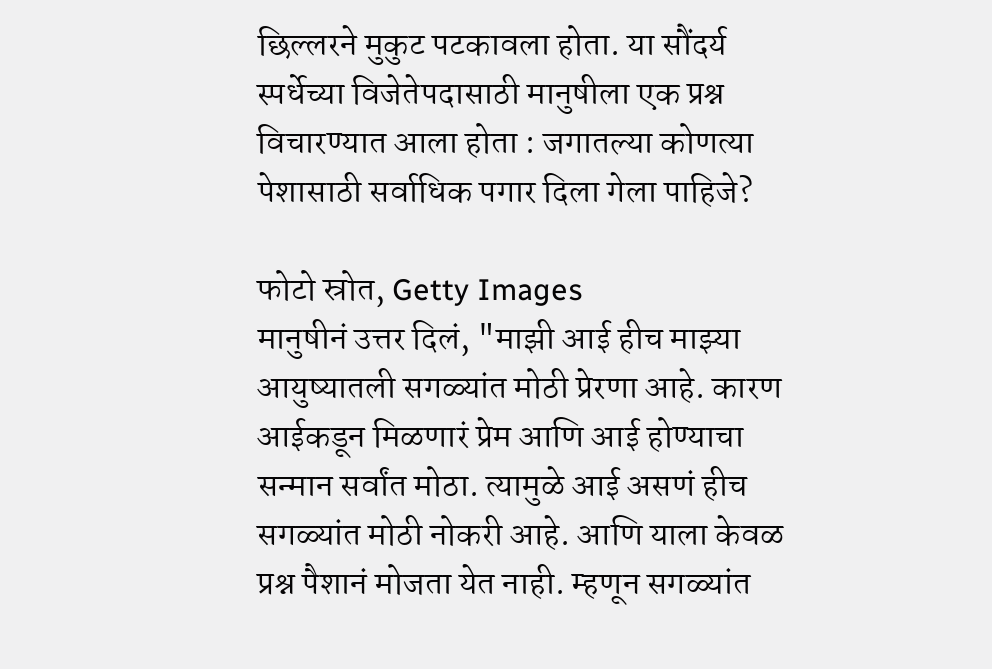छिल्लरने मुकुट पटकावला होता. या सौंदर्य स्पर्धेच्या विजेतेपदासाठी मानुषीला एक प्रश्न विचारण्यात आला होता : जगातल्या कोणत्या पेशासाठी सर्वाधिक पगार दिला गेला पाहिजे?

फोटो स्रोत, Getty Images
मानुषीनं उत्तर दिलं, "माझी आई हीच माझ्या आयुष्यातली सगळ्यांत मोठी प्रेरणा आहे. कारण आईकडून मिळणारं प्रेम आणि आई होण्याचा सन्मान सर्वांत मोठा. त्यामुळे आई असणं हीच सगळ्यांत मोठी नोकरी आहे. आणि याला केवळ प्रश्न पैशानं मोजता येत नाही. म्हणून सगळ्यांत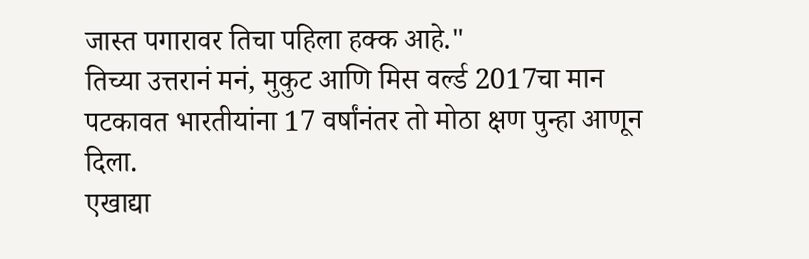जास्त पगारावर तिचा पहिला हक्क आहे."
तिच्या उत्तरानं मनं, मुकुट आणि मिस वर्ल्ड 2017चा मान पटकावत भारतीयांना 17 वर्षांनंतर तो मोठा क्षण पुन्हा आणून दिला.
एखाद्या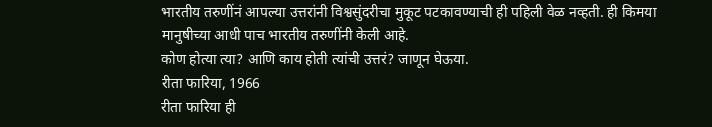भारतीय तरुणींनं आपल्या उत्तरांनी विश्वसुंदरीचा मुकूट पटकावण्याची ही पहिली वेळ नव्हती. ही किमया मानुषीच्या आधी पाच भारतीय तरुणींनी केली आहे.
कोण होत्या त्या? आणि काय होती त्यांची उत्तरं? जाणून घेऊया.
रीता फारिया, 1966
रीता फारिया ही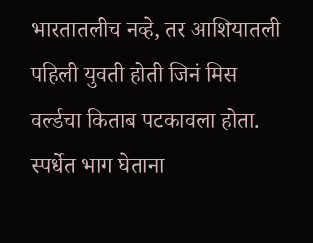भारतातलीच नव्हे, तर आशियातली पहिली युवती होती जिनं मिस वर्ल्डचा किताब पटकावला होता.
स्पर्धेत भाग घेताना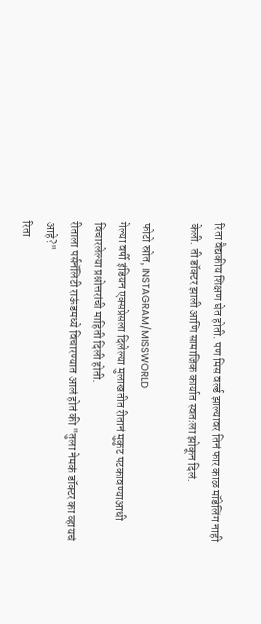रिता वैद्यकीय शिक्षण घेत होती. पण मिस वर्ल्ड झाल्यावर तिनं फार काळ मॉडेलिंग नाही केली. ती डॉक्टर झाली आणि सामाजिक कार्यात स्वतःला झोकून दिलं.

फोटो स्रोत, INSTAGRAM/MISSWORLD
गेल्या वर्षी इंडियन एक्सप्रेसला दिलेल्या मुलाखतीत रीतानं मुकुट पटकावण्याआधी विचारलेल्या प्रश्नोत्तरांची माहिती दिली होती.
रीताला पर्सनॅलिटी राऊंडमध्ये विचारण्यात आलं होतं की "तुला नेमकं डॉक्टर का व्हायचं आहे?"
रिता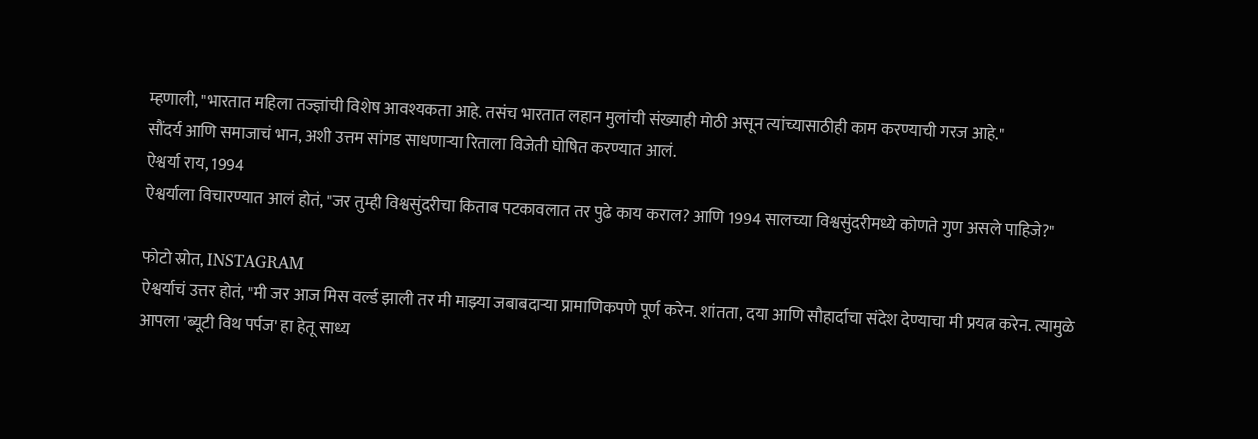म्हणाली, "भारतात महिला तज्ज्ञांची विशेष आवश्यकता आहे. तसंच भारतात लहान मुलांची संख्याही मोठी असून त्यांच्यासाठीही काम करण्याची गरज आहे."
सौंदर्य आणि समाजाचं भान, अशी उत्तम सांगड साधणाऱ्या रिताला विजेती घोषित करण्यात आलं.
ऐश्वर्या राय, 1994
ऐश्वर्याला विचारण्यात आलं होतं, "जर तुम्ही विश्वसुंदरीचा किताब पटकावलात तर पुढे काय कराल? आणि 1994 सालच्या विश्वसुंदरीमध्ये कोणते गुण असले पाहिजे?"

फोटो स्रोत, INSTAGRAM
ऐश्वर्याचं उत्तर होतं, "मी जर आज मिस वर्ल्ड झाली तर मी माझ्या जबाबदाऱ्या प्रामाणिकपणे पूर्ण करेन. शांतता, दया आणि सौहार्दाचा संदेश देण्याचा मी प्रयत्न करेन. त्यामुळे आपला 'ब्यूटी विथ पर्पज' हा हेतू साध्य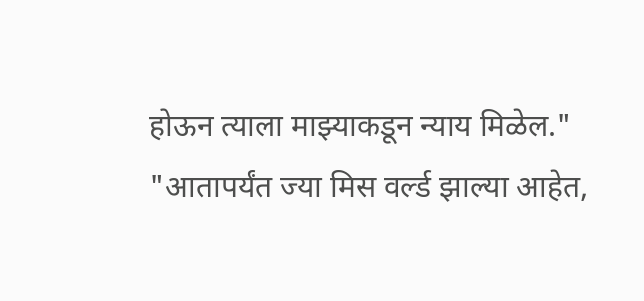होऊन त्याला माझ्याकडून न्याय मिळेल."
"आतापर्यंत ज्या मिस वर्ल्ड झाल्या आहेत,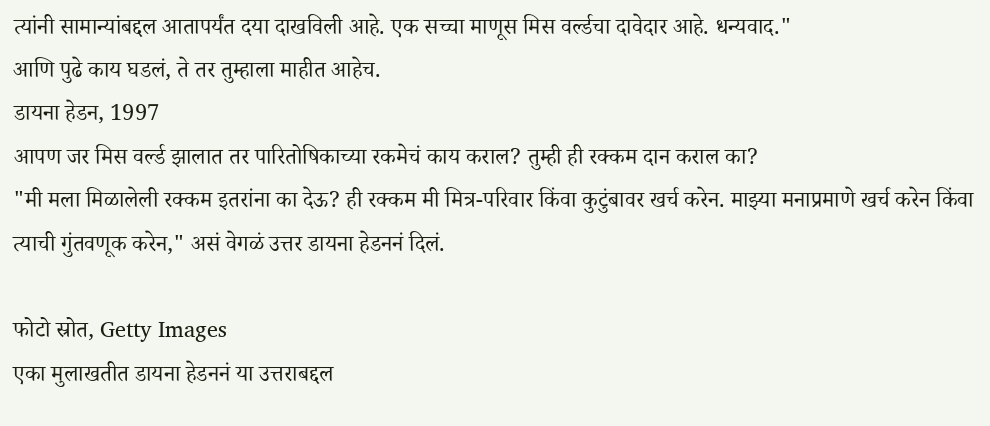त्यांनी सामान्यांबद्दल आतापर्यंत दया दाखविली आहे. एक सच्चा माणूस मिस वर्ल्डचा दावेदार आहे. धन्यवाद."
आणि पुढे काय घडलं, ते तर तुम्हाला माहीत आहेच.
डायना हेडन, 1997
आपण जर मिस वर्ल्ड झालात तर पारितोषिकाच्या रकमेचं काय कराल? तुम्ही ही रक्कम दान कराल का?
"मी मला मिळालेली रक्कम इतरांना का देऊ? ही रक्कम मी मित्र-परिवार किंवा कुटुंबावर खर्च करेन. माझ्या मनाप्रमाणे खर्च करेन किंवा त्याची गुंतवणूक करेन," असं वेगळं उत्तर डायना हेडननं दिलं.

फोटो स्रोत, Getty Images
एका मुलाखतीत डायना हेडननं या उत्तराबद्दल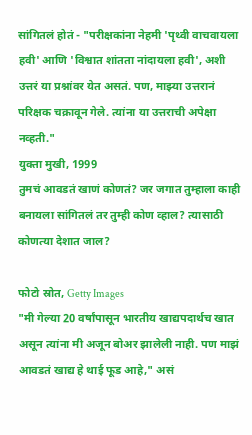सांगितलं होतं - "परीक्षकांना नेहमी 'पृथ्वी वाचवायला हवी' आणि 'विश्वात शांतता नांदायला हवी', अशी उत्तरं या प्रश्नांवर येत असतं. पण, माझ्या उत्तरानं परिक्षक चक्रावून गेले. त्यांना या उत्तराची अपेक्षा नव्हती."
युक्ता मुखी, 1999
तुमचं आवडतं खाणं कोणतं? जर जगात तुम्हाला काही बनायला सांगितलं तर तुम्ही कोण व्हाल? त्यासाठी कोणत्या देशात जाल?

फोटो स्रोत, Getty Images
"मी गेल्या 20 वर्षांपासून भारतीय खाद्यपदार्थच खात असून त्यांना मी अजून बोअर झालेली नाही. पण माझं आवडतं खाद्य हे थाई फूड आहे," असं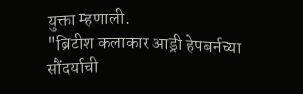युक्ता म्हणाली.
"ब्रिटीश कलाकार आड्री हेपबर्नच्या सौंदर्याची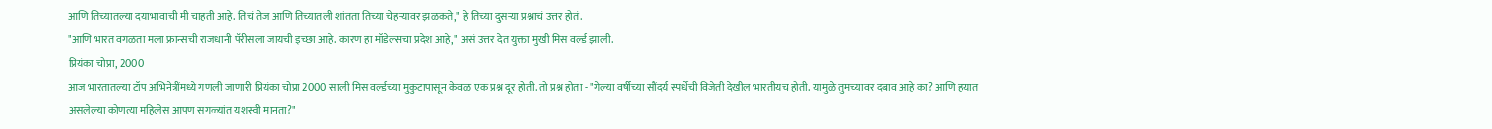आणि तिच्यातल्या दयाभावाची मी चाहती आहे. तिचं तेज आणि तिच्यातली शांतता तिच्या चेहऱ्यावर झळकते," हे तिच्या दुसऱ्या प्रश्नाचं उत्तर होतं.
"आणि भारत वगळता मला फ्रान्सची राजधानी पॅरीसला जायची इच्छा आहे. कारण हा मॉडेल्सचा प्रदेश आहे," असं उत्तर देत युक्ता मुखी मिस वर्ल्ड झाली.
प्रियंका चोप्रा, 2000
आज भारतातल्या टॉप अभिनेत्रींमध्ये गणली जाणारी प्रियंका चोप्रा 2000 साली मिस वर्ल्डच्या मुकुटापासून केवळ एक प्रश्न दूर होती. तो प्रश्न होता - "गेल्या वर्षीच्या सौंदर्य स्पर्धेची विजेती देखील भारतीयच होती. यामुळे तुमच्यावर दबाव आहे का? आणि हयात असलेल्या कोणत्या महिलेस आपण सगळ्यांत यशस्वी मानता?"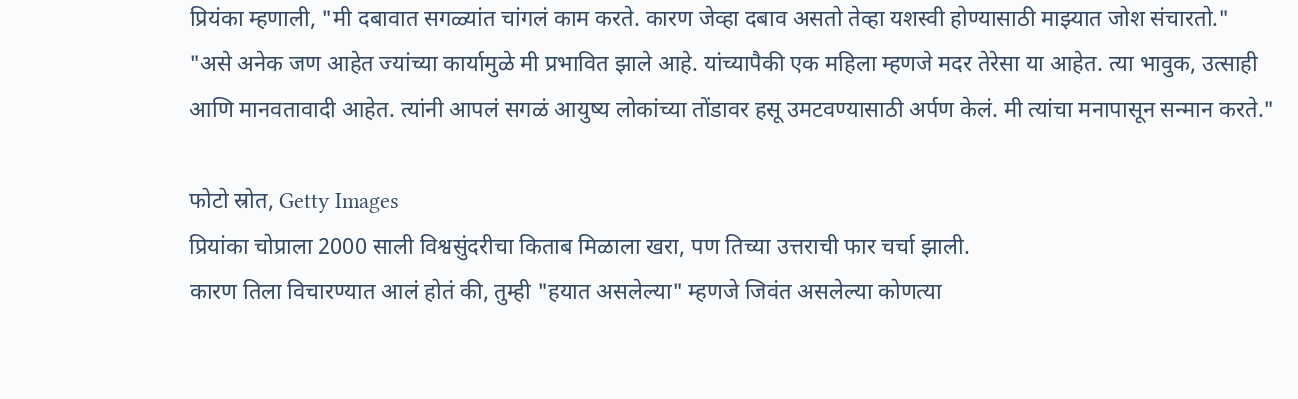प्रियंका म्हणाली, "मी दबावात सगळ्यांत चांगलं काम करते. कारण जेव्हा दबाव असतो तेव्हा यशस्वी होण्यासाठी माझ्यात जोश संचारतो."
"असे अनेक जण आहेत ज्यांच्या कार्यामुळे मी प्रभावित झाले आहे. यांच्यापैकी एक महिला म्हणजे मदर तेरेसा या आहेत. त्या भावुक, उत्साही आणि मानवतावादी आहेत. त्यांनी आपलं सगळं आयुष्य लोकांच्या तोंडावर हसू उमटवण्यासाठी अर्पण केलं. मी त्यांचा मनापासून सन्मान करते."

फोटो स्रोत, Getty Images
प्रियांका चोप्राला 2000 साली विश्वसुंदरीचा किताब मिळाला खरा, पण तिच्या उत्तराची फार चर्चा झाली.
कारण तिला विचारण्यात आलं होतं की, तुम्ही "हयात असलेल्या" म्हणजे जिवंत असलेल्या कोणत्या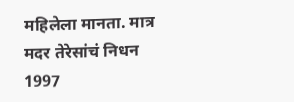महिलेला मानता. मात्र मदर तेरेसांचं निधन 1997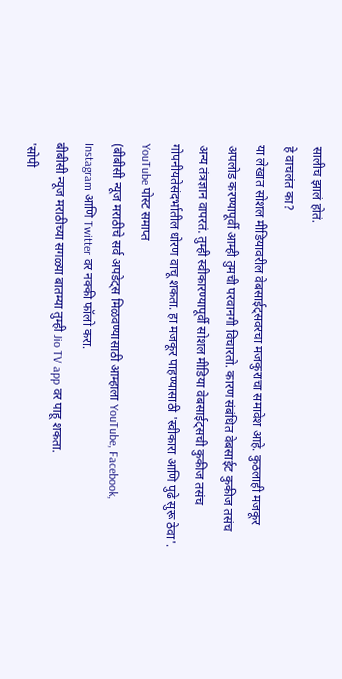सालीच झालं होतं.
हे वाचलंत का?
या लेखात सोशल मीडियावरील वेबसाईट्सवरचा मजकुराचा समावेश आहे. कुठलाही मजकूर अपलोड करण्यापूर्वी आम्ही तुमची परवानगी विचारतो. कारण संबंधित वेबसाईट कुकीज तसंच अन्य तंत्रज्ञान वापरतं. तुम्ही स्वीकारण्यापूर्वी सोशल मीडिया वेबसाईट्सची कुकीज तसंच गोपनीयतेसंदर्भातील धोरण वाचू शकता. हा मजकूर पाहण्यासाठी 'स्वीकारा आणि पुढे सुरू ठेवा'.
YouTube पोस्ट समाप्त
(बीबीसी न्यूज मराठीचे सर्व अपडेट्स मिळवण्यासाठी आम्हाला YouTube, Facebook, Instagram आणि Twitter वर नक्की फॉलो करा.
बीबीसी न्यूज मराठीच्या सगळ्या बातम्या तुम्ही Jio TV app वर पाहू शकता.
'सोपी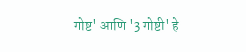गोष्ट' आणि '3 गोष्टी' हे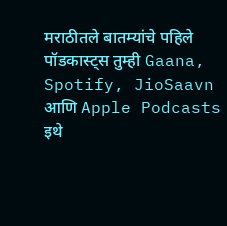मराठीतले बातम्यांचे पहिले पॉडकास्ट्स तुम्ही Gaana, Spotify, JioSaavn आणि Apple Podcasts इथे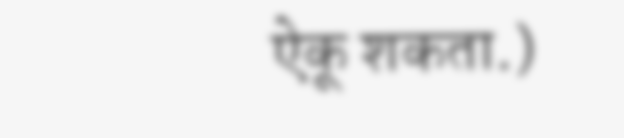ऐकू शकता.)